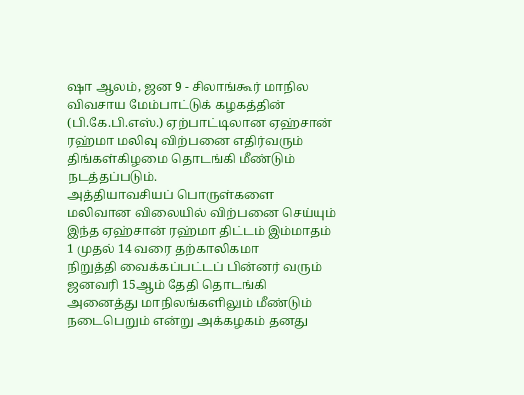ஷா ஆலம், ஜன 9 - சிலாங்கூர் மாநில விவசாய மேம்பாட்டுக் கழகத்தின்
(பி.கே.பி.எஸ்.) ஏற்பாட்டிலான ஏஹ்சான் ரஹ்மா மலிவு விற்பனை எதிர்வரும்
திங்கள்கிழமை தொடங்கி மீண்டும் நடத்தப்படும்.
அத்தியாவசியப் பொருள்களை மலிவான விலையில் விற்பனை செய்யும்
இந்த ஏஹ்சான் ரஹ்மா திட்டம் இம்மாதம் 1 முதல் 14 வரை தற்காலிகமா
நிறுத்தி வைக்கப்பட்டப் பின்னர் வரும் ஜனவரி 15ஆம் தேதி தொடங்கி
அனைத்து மாநிலங்களிலும் மீண்டும் நடைபெறும் என்று அக்கழகம் தனது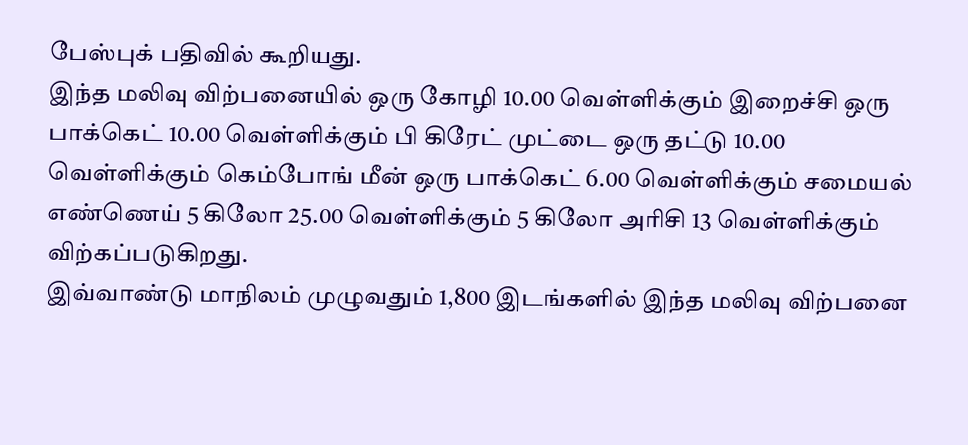பேஸ்புக் பதிவில் கூறியது.
இந்த மலிவு விற்பனையில் ஒரு கோழி 10.00 வெள்ளிக்கும் இறைச்சி ஒரு
பாக்கெட் 10.00 வெள்ளிக்கும் பி கிரேட் முட்டை ஒரு தட்டு 10.00
வெள்ளிக்கும் கெம்போங் மீன் ஒரு பாக்கெட் 6.00 வெள்ளிக்கும் சமையல்
எண்ணெய் 5 கிலோ 25.00 வெள்ளிக்கும் 5 கிலோ அரிசி 13 வெள்ளிக்கும்
விற்கப்படுகிறது.
இவ்வாண்டு மாநிலம் முழுவதும் 1,800 இடங்களில் இந்த மலிவு விற்பனை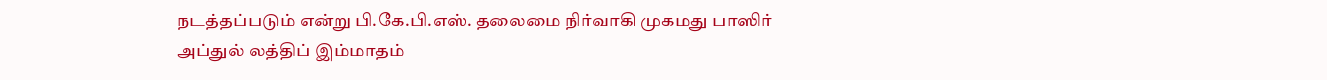நடத்தப்படும் என்று பி.கே.பி.எஸ். தலைமை நிர்வாகி முகமது பாஸிர்
அப்துல் லத்திப் இம்மாதம்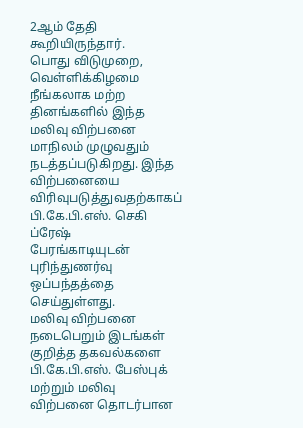2ஆம் தேதி கூறியிருந்தார்.
பொது விடுமுறை, வெள்ளிக்கிழமை நீங்கலாக மற்ற தினங்களில் இந்த
மலிவு விற்பனை மாநிலம் முழுவதும் நடத்தப்படுகிறது. இந்த
விற்பனையை விரிவுபடுத்துவதற்காகப் பி.கே.பி.எஸ். செகி ப்ரேஷ்
பேரங்காடியுடன் புரிந்துணர்வு ஒப்பந்தத்தை செய்துள்ளது.
மலிவு விற்பனை நடைபெறும் இடங்கள் குறித்த தகவல்களை
பி.கே.பி.எஸ். பேஸ்புக் மற்றும் மலிவு விற்பனை தொடர்பான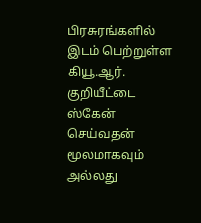பிரசுரங்களில் இடம் பெற்றுள்ள கியூ.ஆர். குறியீட்டை ஸ்கேன் செய்வதன்
மூலமாகவும் அல்லது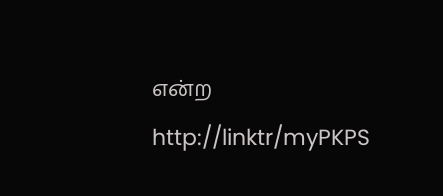என்ற http://linktr/myPKPS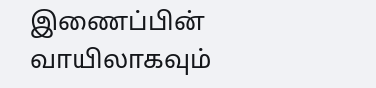இணைப்பின் வாயிலாகவும்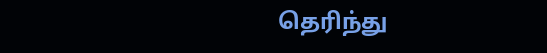தெரிந்து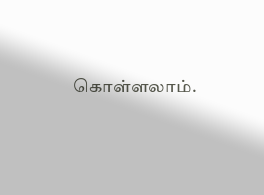கொள்ளலாம்.